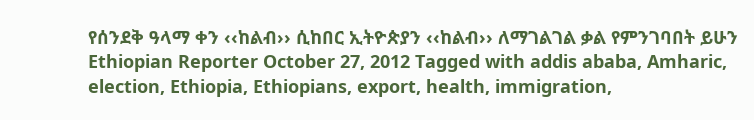የሰንደቅ ዓላማ ቀን ‹‹ከልብ›› ሲከበር ኢትዮጵያን ‹‹ከልብ›› ለማገልገል ቃል የምንገባበት ይሁን Ethiopian Reporter October 27, 2012 Tagged with addis ababa, Amharic, election, Ethiopia, Ethiopians, export, health, immigration,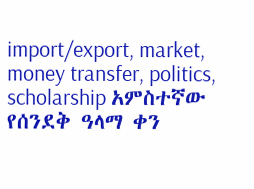import/export, market, money transfer, politics, scholarship አምስተኛው የሰንደቅ ዓላማ ቀን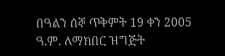በዓልን ሰኞ ጥቅምት 19 ቀን 2005 ዓ.ም. ለማክበር ዝግጅት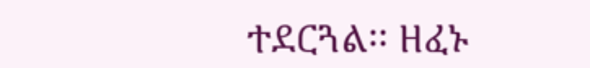ተደርጓል፡፡ ዘፈኑ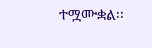ተሟሙቋል፡፡